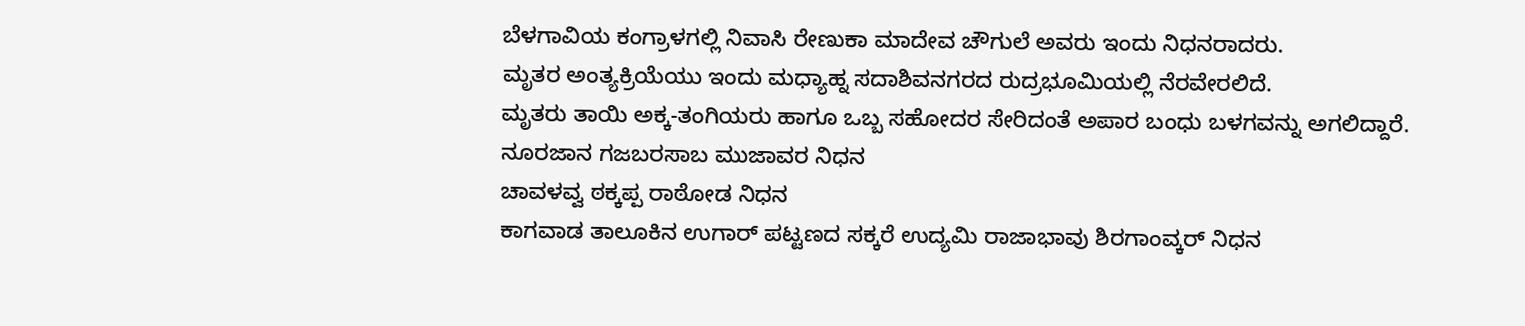ಬೆಳಗಾವಿಯ ಕಂಗ್ರಾಳಗಲ್ಲಿ ನಿವಾಸಿ ರೇಣುಕಾ ಮಾದೇವ ಚೌಗುಲೆ ಅವರು ಇಂದು ನಿಧನರಾದರು.
ಮೃತರ ಅಂತ್ಯಕ್ರಿಯೆಯು ಇಂದು ಮಧ್ಯಾಹ್ನ ಸದಾಶಿವನಗರದ ರುದ್ರಭೂಮಿಯಲ್ಲಿ ನೆರವೇರಲಿದೆ.
ಮೃತರು ತಾಯಿ ಅಕ್ಕ-ತಂಗಿಯರು ಹಾಗೂ ಒಬ್ಬ ಸಹೋದರ ಸೇರಿದಂತೆ ಅಪಾರ ಬಂಧು ಬಳಗವನ್ನು ಅಗಲಿದ್ದಾರೆ.
ನೂರಜಾನ ಗಜಬರಸಾಬ ಮುಜಾವರ ನಿಧನ
ಚಾವಳವ್ವ ಠಕ್ಕಪ್ಪ ರಾಠೋಡ ನಿಧನ
ಕಾಗವಾಡ ತಾಲೂಕಿನ ಉಗಾರ್ ಪಟ್ಟಣದ ಸಕ್ಕರೆ ಉದ್ಯಮಿ ರಾಜಾಭಾವು ಶಿರಗಾಂವ್ಕರ್ ನಿಧನ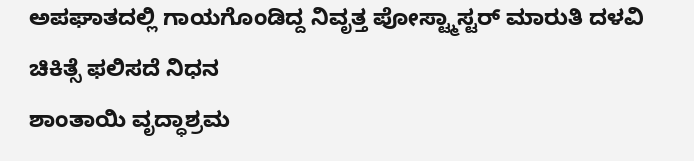ಅಪಘಾತದಲ್ಲಿ ಗಾಯಗೊಂಡಿದ್ದ ನಿವೃತ್ತ ಪೋಸ್ಟ್ಮಾಸ್ಟರ್ ಮಾರುತಿ ದಳವಿ ಚಿಕಿತ್ಸೆ ಫಲಿಸದೆ ನಿಧನ
ಶಾಂತಾಯಿ ವೃದ್ಧಾಶ್ರಮ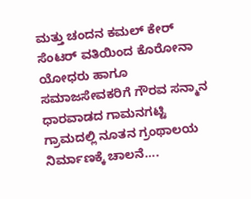ಮತ್ತು ಚಂದನ ಕಮಲ್ ಕೇರ್ ಸೆಂಟರ್ ವತಿಯಿಂದ ಕೊರೋನಾ ಯೋಧರು ಹಾಗೂ ಸಮಾಜಸೇವಕರಿಗೆ ಗೌರವ ಸನ್ಮಾನ
ಧಾರವಾಡದ ಗಾಮನಗಟ್ಟಿ ಗ್ರಾಮದಲ್ಲಿ ನೂತನ ಗ್ರಂಥಾಲಯ ನಿರ್ಮಾಣಕ್ಕೆ ಚಾಲನೆ….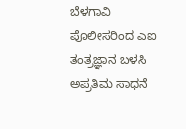ಬೆಳಗಾವಿ ಪೊಲೀಸರಿಂದ ಎಐ ತಂತ್ರಜ್ಞಾನ ಬಳಸಿ ಅಪ್ರತಿಮ ಸಾಧನೆ